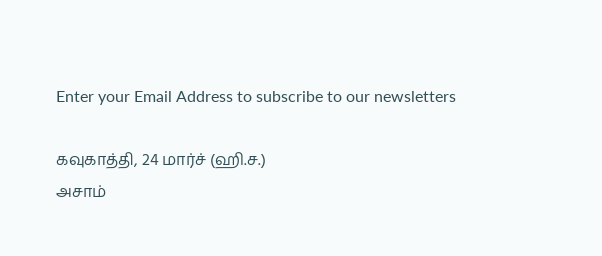Enter your Email Address to subscribe to our newsletters

கவுகாத்தி, 24 மார்ச் (ஹி.ச.)
அசாம்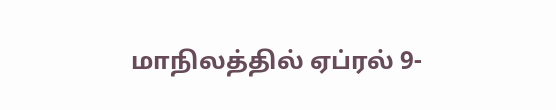மாநிலத்தில் ஏப்ரல் 9-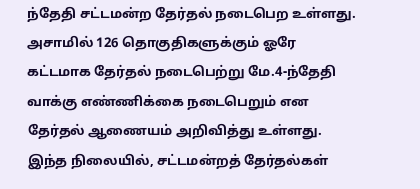ந்தேதி சட்டமன்ற தேர்தல் நடைபெற உள்ளது. அசாமில் 126 தொகுதிகளுக்கும் ஓரே கட்டமாக தேர்தல் நடைபெற்று மே.4-ந்தேதி வாக்கு எண்ணிக்கை நடைபெறும் என தேர்தல் ஆணையம் அறிவித்து உள்ளது.
இந்த நிலையில், சட்டமன்றத் தேர்தல்கள்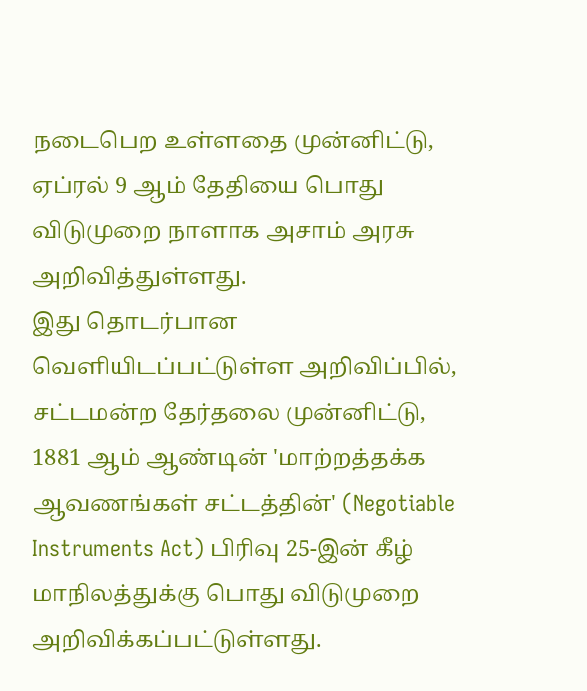நடைபெற உள்ளதை முன்னிட்டு, ஏப்ரல் 9 ஆம் தேதியை பொது விடுமுறை நாளாக அசாம் அரசு அறிவித்துள்ளது.
இது தொடர்பான வெளியிடப்பட்டுள்ள அறிவிப்பில்,
சட்டமன்ற தேர்தலை முன்னிட்டு, 1881 ஆம் ஆண்டின் 'மாற்றத்தக்க ஆவணங்கள் சட்டத்தின்' (Negotiable Instruments Act) பிரிவு 25-இன் கீழ் மாநிலத்துக்கு பொது விடுமுறை அறிவிக்கப்பட்டுள்ளது.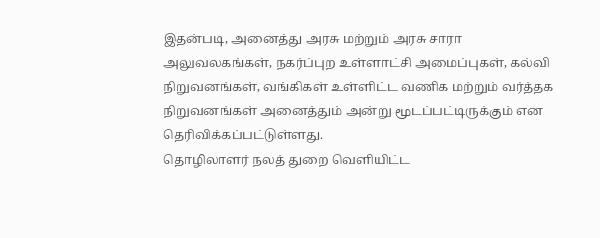இதன்படி, அனைத்து அரசு மற்றும் அரசு சாரா அலுவலகங்கள், நகர்ப்புற உள்ளாட்சி அமைப்புகள், கல்வி நிறுவனங்கள், வங்கிகள் உள்ளிட்ட வணிக மற்றும் வர்த்தக நிறுவனங்கள் அனைத்தும் அன்று மூடப்பட்டிருக்கும் என தெரிவிக்கப்பட்டுள்ளது.
தொழிலாளர் நலத் துறை வெளியிட்ட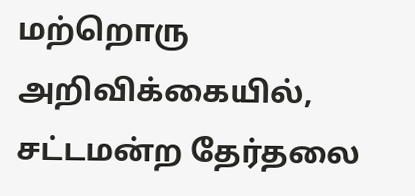மற்றொரு அறிவிக்கையில்,
சட்டமன்ற தேர்தலை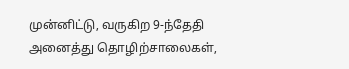முன்னிட்டு, வருகிற 9-ந்தேதி அனைத்து தொழிற்சாலைகள்,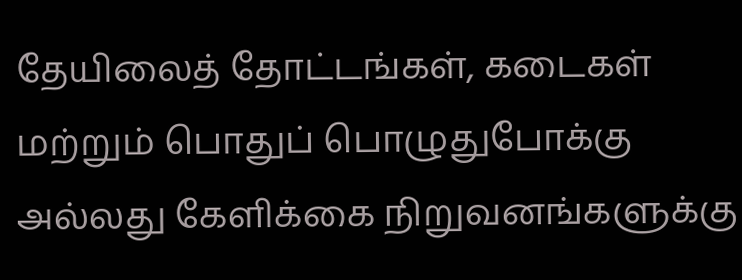தேயிலைத் தோட்டங்கள், கடைகள் மற்றும் பொதுப் பொழுதுபோக்கு அல்லது கேளிக்கை நிறுவனங்களுக்கு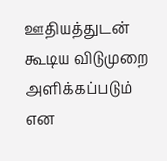ஊதியத்துடன் கூடிய விடுமுறை அளிக்கப்படும் என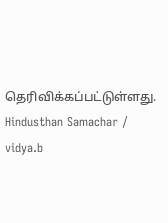தெரிவிக்கப்பட்டுள்ளது.
Hindusthan Samachar / vidya.b